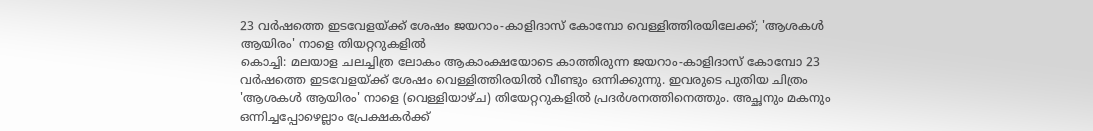23 വർഷത്തെ ഇടവേളയ്ക്ക് ശേഷം ജയറാം-കാളിദാസ് കോമ്പോ വെള്ളിത്തിരയിലേക്ക്; 'ആശകൾ ആയിരം' നാളെ തിയറ്ററുകളിൽ
കൊച്ചി: മലയാള ചലച്ചിത്ര ലോകം ആകാംക്ഷയോടെ കാത്തിരുന്ന ജയറാം-കാളിദാസ് കോമ്പോ 23 വർഷത്തെ ഇടവേളയ്ക്ക് ശേഷം വെള്ളിത്തിരയിൽ വീണ്ടും ഒന്നിക്കുന്നു. ഇവരുടെ പുതിയ ചിത്രം 'ആശകൾ ആയിരം' നാളെ (വെള്ളിയാഴ്ച) തിയേറ്ററുകളിൽ പ്രദർശനത്തിനെത്തും. അച്ഛനും മകനും ഒന്നിച്ചപ്പോഴെല്ലാം പ്രേക്ഷകർക്ക്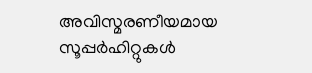അവിസ്മരണീയമായ സൂപ്പർഹിറ്റുകൾ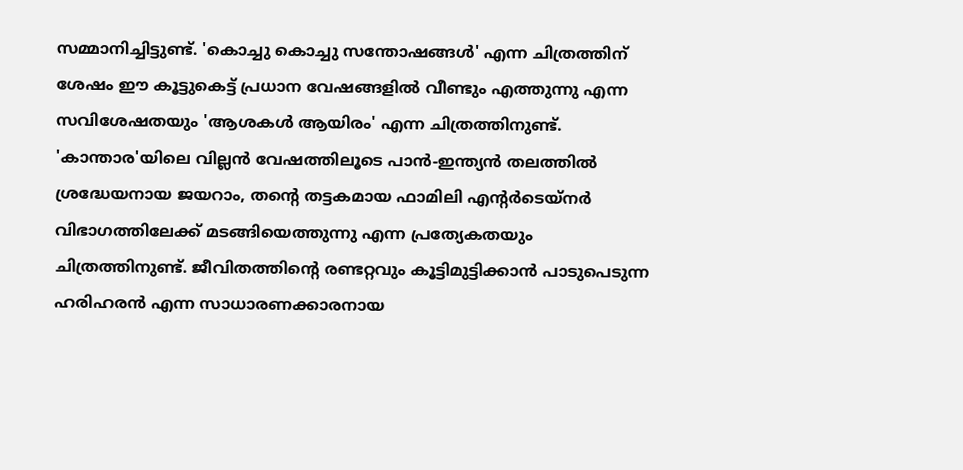സമ്മാനിച്ചിട്ടുണ്ട്. 'കൊച്ചു കൊച്ചു സന്തോഷങ്ങൾ' എന്ന ചിത്രത്തിന് ശേഷം ഈ കൂട്ടുകെട്ട് പ്രധാന വേഷങ്ങളിൽ വീണ്ടും എത്തുന്നു എന്ന സവിശേഷതയും 'ആശകൾ ആയിരം' എന്ന ചിത്രത്തിനുണ്ട്.
'കാന്താര'യിലെ വില്ലൻ വേഷത്തിലൂടെ പാൻ-ഇന്ത്യൻ തലത്തിൽ ശ്രദ്ധേയനായ ജയറാം, തന്റെ തട്ടകമായ ഫാമിലി എന്റർടെയ്നർ വിഭാഗത്തിലേക്ക് മടങ്ങിയെത്തുന്നു എന്ന പ്രത്യേകതയും ചിത്രത്തിനുണ്ട്. ജീവിതത്തിന്റെ രണ്ടറ്റവും കൂട്ടിമുട്ടിക്കാൻ പാടുപെടുന്ന ഹരിഹരൻ എന്ന സാധാരണക്കാരനായ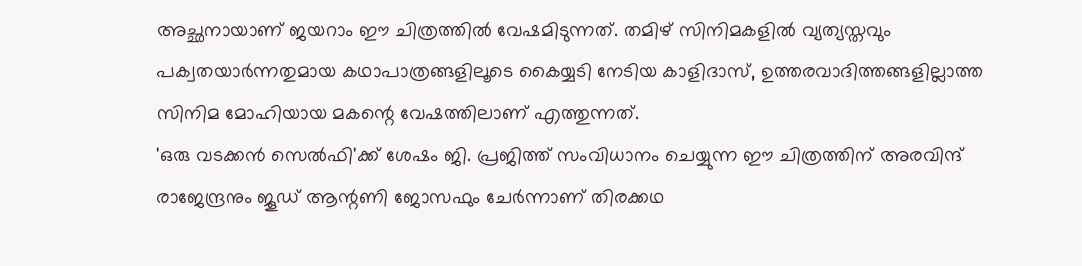അച്ഛനായാണ് ജയറാം ഈ ചിത്രത്തിൽ വേഷമിടുന്നത്. തമിഴ് സിനിമകളിൽ വ്യത്യസ്തവും പക്വതയാർന്നതുമായ കഥാപാത്രങ്ങളിലൂടെ കൈയ്യടി നേടിയ കാളിദാസ്, ഉത്തരവാദിത്തങ്ങളില്ലാത്ത സിനിമ മോഹിയായ മകന്റെ വേഷത്തിലാണ് എത്തുന്നത്.
'ഒരു വടക്കൻ സെൽഫി'ക്ക് ശേഷം ജി. പ്രജിത്ത് സംവിധാനം ചെയ്യുന്ന ഈ ചിത്രത്തിന് അരവിന്ദ് രാജേന്ദ്രനും ജൂഡ് ആന്റണി ജോസഫും ചേർന്നാണ് തിരക്കഥ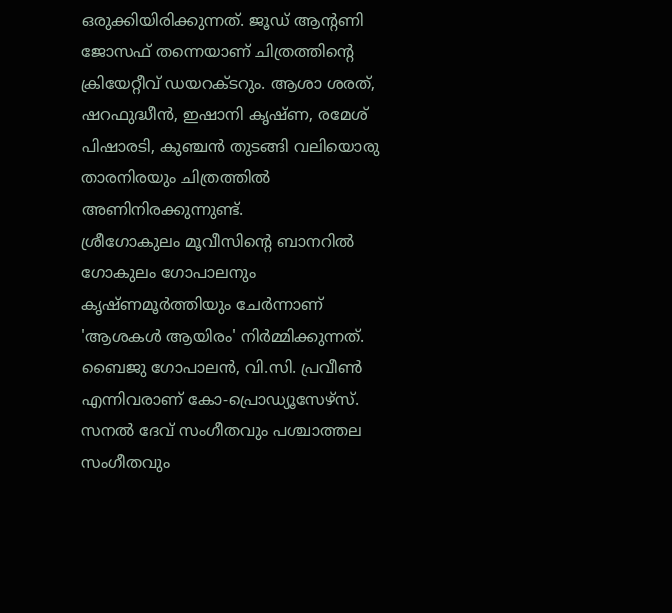ഒരുക്കിയിരിക്കുന്നത്. ജൂഡ് ആന്റണി ജോസഫ് തന്നെയാണ് ചിത്രത്തിന്റെ ക്രിയേറ്റീവ് ഡയറക്ടറും. ആശാ ശരത്, ഷറഫുദ്ധീൻ, ഇഷാനി കൃഷ്ണ, രമേശ് പിഷാരടി, കുഞ്ചൻ തുടങ്ങി വലിയൊരു താരനിരയും ചിത്രത്തിൽ അണിനിരക്കുന്നുണ്ട്.
ശ്രീഗോകുലം മൂവീസിന്റെ ബാനറിൽ ഗോകുലം ഗോപാലനും കൃഷ്ണമൂർത്തിയും ചേർന്നാണ് 'ആശകൾ ആയിരം' നിർമ്മിക്കുന്നത്. ബൈജു ഗോപാലൻ, വി.സി. പ്രവീൺ എന്നിവരാണ് കോ-പ്രൊഡ്യൂസേഴ്സ്. സനൽ ദേവ് സംഗീതവും പശ്ചാത്തല സംഗീതവും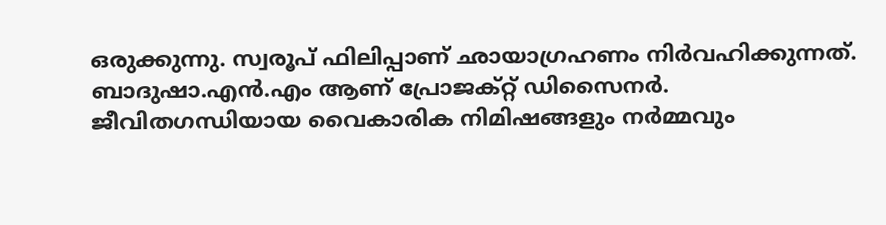ഒരുക്കുന്നു. സ്വരൂപ് ഫിലിപ്പാണ് ഛായാഗ്രഹണം നിർവഹിക്കുന്നത്. ബാദുഷാ.എൻ.എം ആണ് പ്രോജക്റ്റ് ഡിസൈനർ.
ജീവിതഗന്ധിയായ വൈകാരിക നിമിഷങ്ങളും നർമ്മവും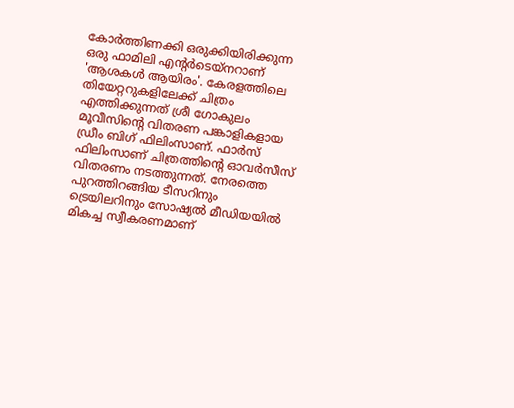കോർത്തിണക്കി ഒരുക്കിയിരിക്കുന്ന ഒരു ഫാമിലി എന്റർടെയ്നറാണ് 'ആശകൾ ആയിരം'. കേരളത്തിലെ തിയേറ്ററുകളിലേക്ക് ചിത്രം എത്തിക്കുന്നത് ശ്രീ ഗോകുലം മൂവീസിന്റെ വിതരണ പങ്കാളികളായ ഡ്രീം ബിഗ് ഫിലിംസാണ്. ഫാർസ് ഫിലിംസാണ് ചിത്രത്തിന്റെ ഓവർസീസ് വിതരണം നടത്തുന്നത്. നേരത്തെ പുറത്തിറങ്ങിയ ടീസറിനും ട്രെയിലറിനും സോഷ്യൽ മീഡിയയിൽ മികച്ച സ്വീകരണമാണ്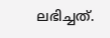ലഭിച്ചത്.